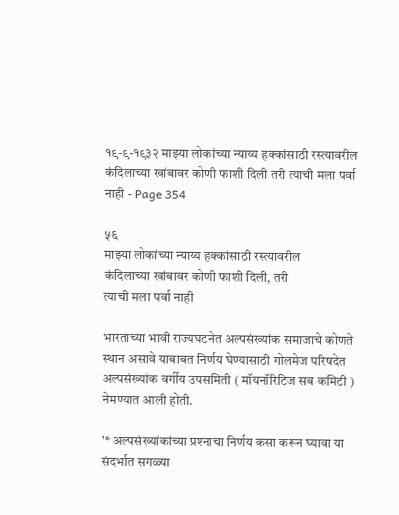१९-९-१९३२ माझ्या लोकांच्या न्याय्य हक्कांसाठी रस्त्यावरील कंदिलाच्या खांबावर कोणी फाशी दिली तरी त्याची मला पर्वा नाही - Page 354

५६
माझ्या लोकांच्या न्याय्य हक्कांसाठी रस्त्यावरील
कंदिलाच्या खांबावर कोणी फाशी दिली, तरी
त्याची मला पर्वा नाही

भारताच्या भावी राज्यघटनेत अल्पसंख्यांक समाजाचे कोणते स्थान असावे याबाबत निर्णय घेण्यासाठी गोलमेज परिषदेत अल्पसंख्यांक वर्गीय उपसमिती ( मॉयनॉरिटिज सब कमिटी ) नेमण्यात आली होती.

'* अल्पसंख्यांकांच्या प्रश्‍नाचा निर्णय कसा करून घ्यावा या संदर्भात सगळ्या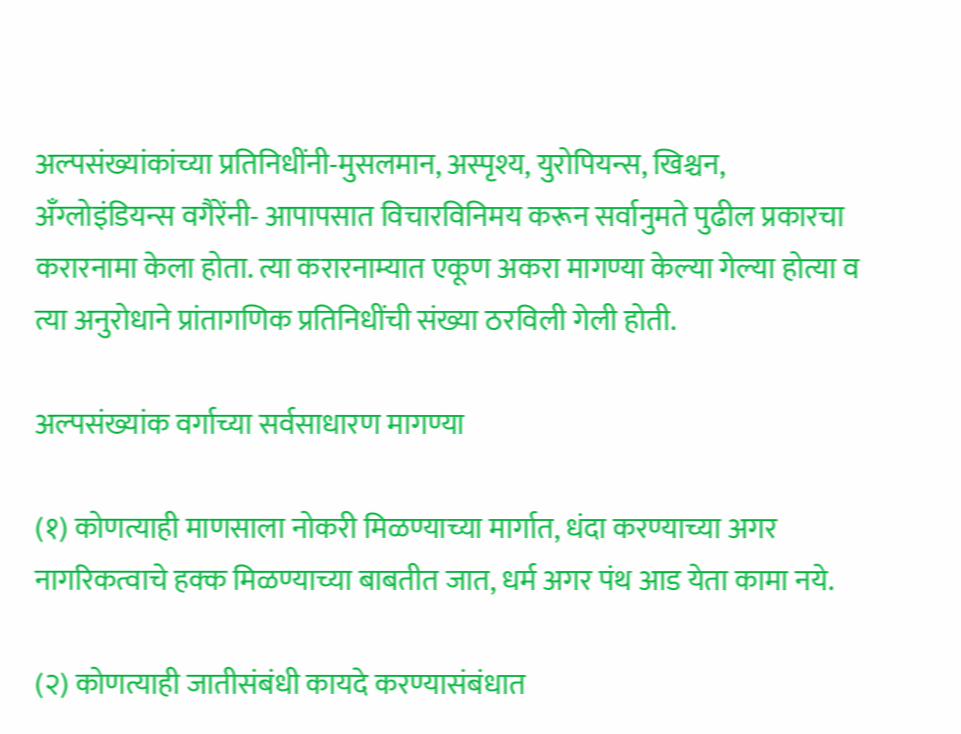अल्पसंख्यांकांच्या प्रतिनिधींनी-मुसलमान, अस्पृश्य, युरोपियन्स, खिश्चन, अँग्लोइंडियन्स वगैरेंनी- आपापसात विचारविनिमय करून सर्वानुमते पुढील प्रकारचा करारनामा केला होता. त्या करारनाम्यात एकूण अकरा मागण्या केल्या गेल्या होत्या व त्या अनुरोधाने प्रांतागणिक प्रतिनिधींची संख्या ठरविली गेली होती.

अल्पसंख्यांक वर्गाच्या सर्वसाधारण मागण्या

(१) कोणत्याही माणसाला नोकरी मिळण्याच्या मार्गात, धंदा करण्याच्या अगर नागरिकत्वाचे हक्क मिळण्याच्या बाबतीत जात, धर्म अगर पंथ आड येता कामा नये.

(२) कोणत्याही जातीसंबंधी कायदे करण्यासंबंधात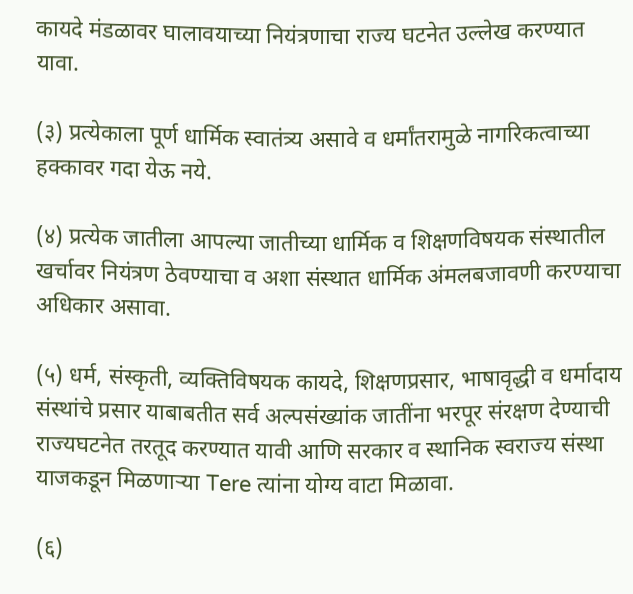कायदे मंडळावर घालावयाच्या नियंत्रणाचा राज्य घटनेत उल्लेख करण्यात यावा.

(३) प्रत्येकाला पूर्ण धार्मिक स्वातंत्र्य असावे व धर्मांतरामुळे नागरिकत्वाच्या हक्कावर गदा येऊ नये.

(४) प्रत्येक जातीला आपल्या जातीच्या धार्मिक व शिक्षणविषयक संस्थातील खर्चावर नियंत्रण ठेवण्याचा व अशा संस्थात धार्मिक अंमलबजावणी करण्याचा अधिकार असावा.

(५) धर्म, संस्कृती, व्यक्तिविषयक कायदे, शिक्षणप्रसार, भाषावृद्धी व धर्मादाय संस्थांचे प्रसार याबाबतीत सर्व अल्पसंख्यांक जातींना भरपूर संरक्षण देण्याची राज्यघटनेत तरतूद करण्यात यावी आणि सरकार व स्थानिक स्वराज्य संस्था याजकडून मिळणाऱ्या Tere त्यांना योग्य वाटा मिळावा.

(६)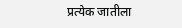प्रत्येक जातीला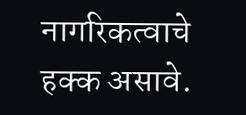नागरिकत्वाचे हक्क असावे.